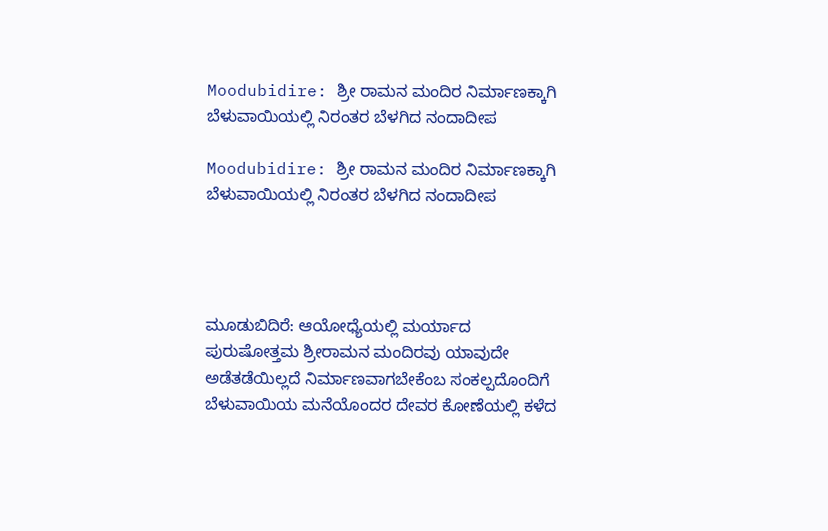Moodubidire: ಶ್ರೀ ರಾಮನ ಮಂದಿರ ನಿರ್ಮಾಣಕ್ಕಾಗಿ   ಬೆಳುವಾಯಿಯಲ್ಲಿ ನಿರಂತರ ಬೆಳಗಿದ ನಂದಾದೀಪ

Moodubidire: ಶ್ರೀ ರಾಮನ ಮಂದಿರ ನಿರ್ಮಾಣಕ್ಕಾಗಿ ಬೆಳುವಾಯಿಯಲ್ಲಿ ನಿರಂತರ ಬೆಳಗಿದ ನಂದಾದೀಪ




ಮೂಡುಬಿದಿರೆ: ಆಯೋಧ್ಯೆಯಲ್ಲಿ ಮರ್ಯಾದ ಪುರುಷೋತ್ತಮ ಶ್ರೀರಾಮನ ಮಂದಿರವು ಯಾವುದೇ ಅಡೆತಡೆಯಿಲ್ಲದೆ ನಿರ್ಮಾಣವಾಗಬೇಕೆಂಬ ಸಂಕಲ್ಪದೊಂದಿಗೆ ಬೆಳುವಾಯಿಯ ಮನೆಯೊಂದರ ದೇವರ ಕೋಣೆಯಲ್ಲಿ ಕಳೆದ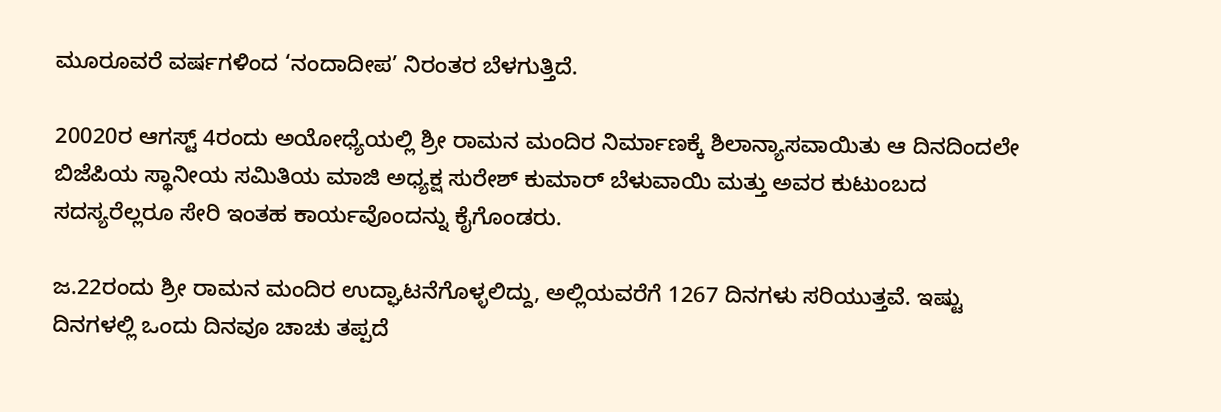ಮೂರೂವರೆ ವರ್ಷಗಳಿಂದ ‘ನಂದಾದೀಪ’ ನಿರಂತರ ಬೆಳಗುತ್ತಿದೆ.

20020ರ ಆಗಸ್ಟ್ 4ರಂದು ಅಯೋಧ್ಯೆಯಲ್ಲಿ ಶ್ರೀ ರಾಮನ ಮಂದಿರ ನಿರ್ಮಾಣಕ್ಕೆ ಶಿಲಾನ್ಯಾಸವಾಯಿತು ಆ ದಿನದಿಂದಲೇ ಬಿಜೆಪಿಯ ಸ್ಥಾನೀಯ ಸಮಿತಿಯ ಮಾಜಿ ಅಧ್ಯಕ್ಷ ಸುರೇಶ್ ಕುಮಾರ್ ಬೆಳುವಾಯಿ ಮತ್ತು ಅವರ ಕುಟುಂಬದ ಸದಸ್ಯರೆಲ್ಲರೂ ಸೇರಿ ಇಂತಹ ಕಾರ್ಯವೊಂದನ್ನು ಕೈಗೊಂಡರು.

ಜ.22ರಂದು ಶ್ರೀ ರಾಮನ ಮಂದಿರ ಉದ್ಘಾಟನೆಗೊಳ್ಳಲಿದ್ದು, ಅಲ್ಲಿಯವರೆಗೆ 1267 ದಿನಗಳು ಸರಿಯುತ್ತವೆ. ಇಷ್ಟು ದಿನಗಳಲ್ಲಿ ಒಂದು ದಿನವೂ ಚಾಚು ತಪ್ಪದೆ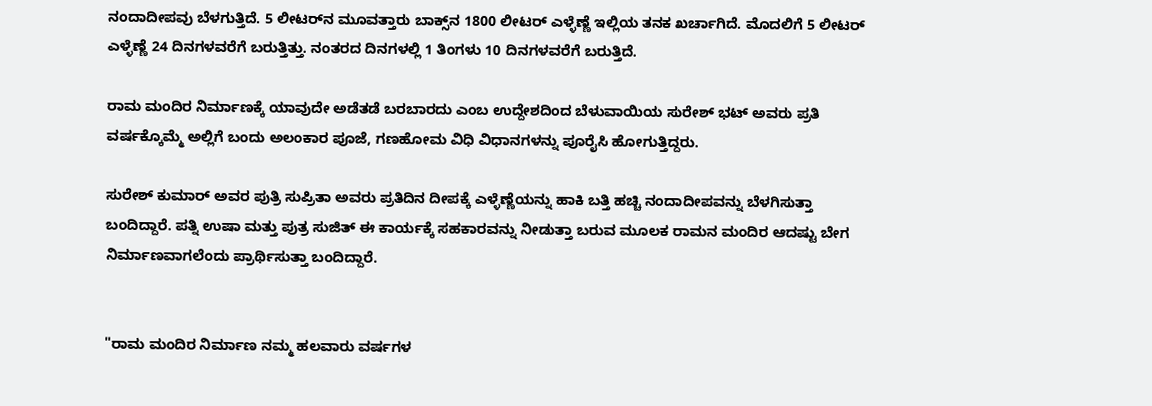ನಂದಾದೀಪವು ಬೆಳಗುತ್ತಿದೆ. 5 ಲೀಟರ್‌ನ ಮೂವತ್ತಾರು ಬಾಕ್ಸ್‌ನ 1800 ಲೀಟರ್ ಎಳ್ಳೆಣ್ಣೆ ಇಲ್ಲಿಯ ತನಕ ಖರ್ಚಾಗಿದೆ. ಮೊದಲಿಗೆ 5 ಲೀಟರ್ ಎಳ್ಳೆಣ್ಣೆ 24 ದಿನಗಳವರೆಗೆ ಬರುತ್ತಿತ್ತು. ನಂತರದ ದಿನಗಳಲ್ಲಿ 1 ತಿಂಗಳು 10 ದಿನಗಳವರೆಗೆ ಬರುತ್ತಿದೆ.

ರಾಮ ಮಂದಿರ ನಿರ್ಮಾಣಕ್ಕೆ ಯಾವುದೇ ಅಡೆತಡೆ ಬರಬಾರದು ಎಂಬ ಉದ್ದೇಶದಿಂದ ಬೆಳುವಾಯಿಯ ಸುರೇಶ್ ಭಟ್ ಅವರು ಪ್ರತಿ ವರ್ಷಕ್ಕೊಮ್ಮೆ ಅಲ್ಲಿಗೆ ಬಂದು ಅಲಂಕಾರ ಪೂಜೆ, ಗಣಹೋಮ ವಿಧಿ ವಿಧಾನಗಳನ್ನು ಪೂರೈಸಿ ಹೋಗುತ್ತಿದ್ದರು.

ಸುರೇಶ್ ಕುಮಾರ್ ಅವರ ಪುತ್ರಿ ಸುಪ್ರಿತಾ ಅವರು ಪ್ರತಿದಿನ ದೀಪಕ್ಕೆ ಎಳ್ಳೆಣ್ಣೆಯನ್ನು ಹಾಕಿ ಬತ್ತಿ ಹಚ್ಚಿ ನಂದಾದೀಪವನ್ನು ಬೆಳಗಿಸುತ್ತಾ ಬಂದಿದ್ದಾರೆ. ಪತ್ನಿ ಉಷಾ ಮತ್ತು ಪುತ್ರ ಸುಜಿತ್ ಈ ಕಾರ್ಯಕ್ಕೆ ಸಹಕಾರವನ್ನು ನೀಡುತ್ತಾ ಬರುವ ಮೂಲಕ ರಾಮನ ಮಂದಿರ ಆದಷ್ಟು ಬೇಗ ನಿರ್ಮಾಣವಾಗಲೆಂದು ಪ್ರಾರ್ಥಿಸುತ್ತಾ ಬಂದಿದ್ದಾರೆ.


"ರಾಮ ಮಂದಿರ ನಿರ್ಮಾಣ ನಮ್ಮ ಹಲವಾರು ವರ್ಷಗಳ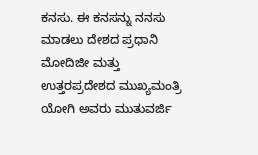ಕನಸು. ಈ ಕನಸನ್ನು ನನಸು ಮಾಡಲು ದೇಶದ ಪ್ರಧಾನಿ ಮೋದಿಜೀ ಮತ್ತು ಉತ್ತರಪ್ರದೇಶದ ಮುಖ್ಯಮಂತ್ರಿ ಯೋಗಿ ಅವರು ಮುತುವರ್ಜಿ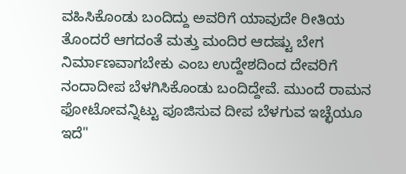ವಹಿಸಿಕೊಂಡು ಬಂದಿದ್ದು ಅವರಿಗೆ ಯಾವುದೇ ರೀತಿಯ ತೊಂದರೆ ಆಗದಂತೆ ಮತ್ತು ಮಂದಿರ ಆದಷ್ಟು ಬೇಗ ನಿರ್ಮಾಣವಾಗಬೇಕು ಎಂಬ ಉದ್ದೇಶದಿಂದ ದೇವರಿಗೆ ನಂದಾದೀಪ ಬೆಳಗಿಸಿಕೊಂಡು ಬಂದಿದ್ದೇವೆ. ಮುಂದೆ ರಾಮನ ಫೋಟೋವನ್ನಿಟ್ಟು ಪೂಜಿಸುವ ದೀಪ ಬೆಳಗುವ ಇಚ್ಛೆಯೂ ಇದೆ"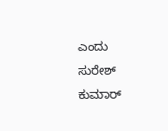ಎಂದು ಸುರೇಶ್ ಕುಮಾರ್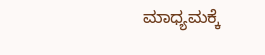ಮಾಧ್ಯಮಕ್ಕೆ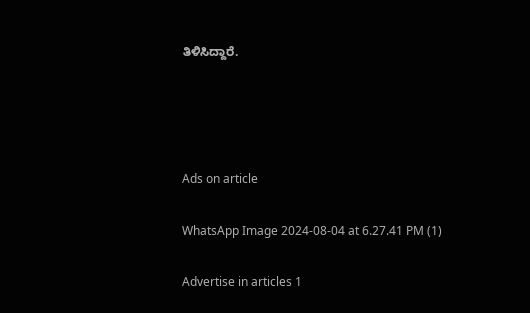ತಿಳಿಸಿದ್ದಾರೆ.




Ads on article

WhatsApp Image 2024-08-04 at 6.27.41 PM (1)

Advertise in articles 1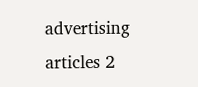advertising articles 2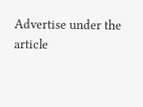Advertise under the article